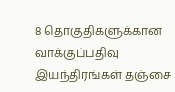8 தொகுதிகளுக்கான வாக்குப்பதிவு இயந்திரங்கள் தஞ்சை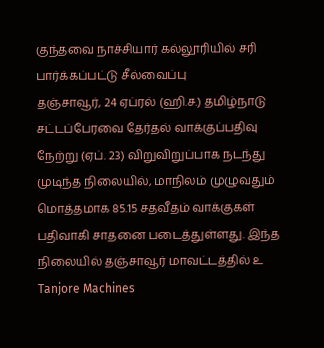குந்தவை நாச்சியார் கல்லூரியில் சரி பார்க்கப்பட்டு சீல்வைப்பு
தஞ்சாவூர், 24 ஏப்ரல் (ஹி.ச.) தமிழ்நாடு சட்டப்பேரவை தேர்தல் வாக்குப்பதிவு நேற்று (ஏப். 23) விறுவிறுப்பாக நடந்து முடிந்த நிலையில், மாநிலம் முழுவதும் மொத்தமாக 85.15 சதவீதம் வாக்குகள் பதிவாகி சாதனை படைத்துள்ளது. இந்த நிலையில் தஞ்சாவூர் மாவட்டத்தில் உ
Tanjore Machines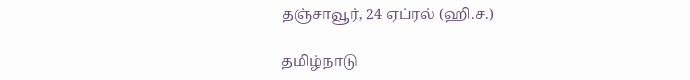தஞ்சாவூர், 24 ஏப்ரல் (ஹி.ச.)

தமிழ்நாடு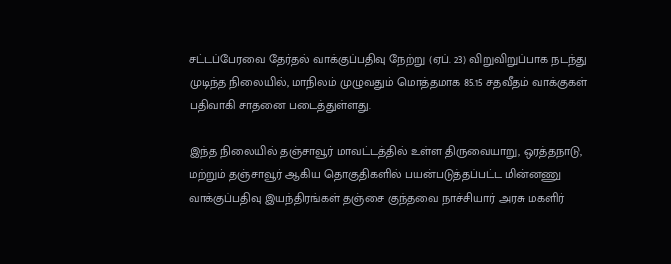சட்டப்பேரவை தேர்தல் வாக்குப்பதிவு நேற்று (ஏப். 23) விறுவிறுப்பாக நடந்து முடிந்த நிலையில், மாநிலம் முழுவதும் மொத்தமாக 85.15 சதவீதம் வாக்குகள் பதிவாகி சாதனை படைத்துள்ளது.

இந்த நிலையில் தஞ்சாவூர் மாவட்டத்தில் உள்ள திருவையாறு, ஒரத்தநாடு, மற்றும் தஞ்சாவூர் ஆகிய தொகுதிகளில் பயன்படுத்தப்பட்ட மின்னணு வாக்குப்பதிவு இயந்திரங்கள் தஞ்சை குந்தவை நாச்சியார் அரசு மகளிர்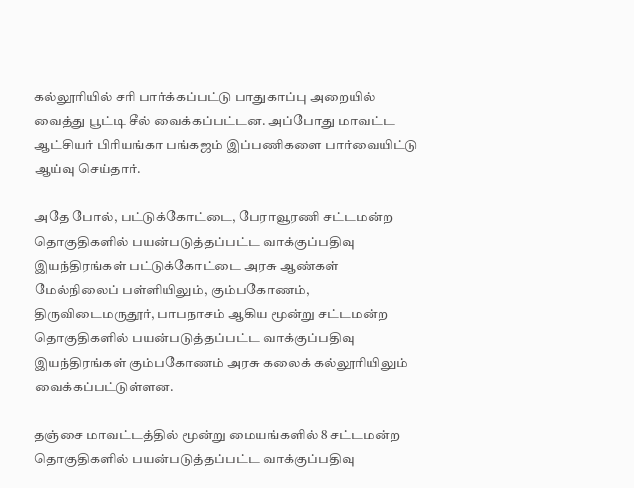கல்லூரியில் சரி பார்க்கப்பட்டு பாதுகாப்பு அறையில் வைத்து பூட்டி சீல் வைக்கப்பட்டன. அப்போது மாவட்ட ஆட்சியர் பிரியங்கா பங்கஜம் இப்பணிகளை பார்வையிட்டு ஆய்வு செய்தார்.

அதே போல், பட்டுக்கோட்டை, பேராவூரணி சட்டமன்ற தொகுதிகளில் பயன்படுத்தப்பட்ட வாக்குப்பதிவு இயந்திரங்கள் பட்டுக்கோட்டை அரசு ஆண்கள் மேல்நிலைப் பள்ளியிலும், கும்பகோணம், திருவிடைமருதூர், பாபநாசம் ஆகிய மூன்று சட்டமன்ற தொகுதிகளில் பயன்படுத்தப்பட்ட வாக்குப்பதிவு இயந்திரங்கள் கும்பகோணம் அரசு கலைக் கல்லூரியிலும் வைக்கப்பட்டுள்ளன.

தஞ்சை மாவட்டத்தில் மூன்று மையங்களில் 8 சட்டமன்ற தொகுதிகளில் பயன்படுத்தப்பட்ட வாக்குப்பதிவு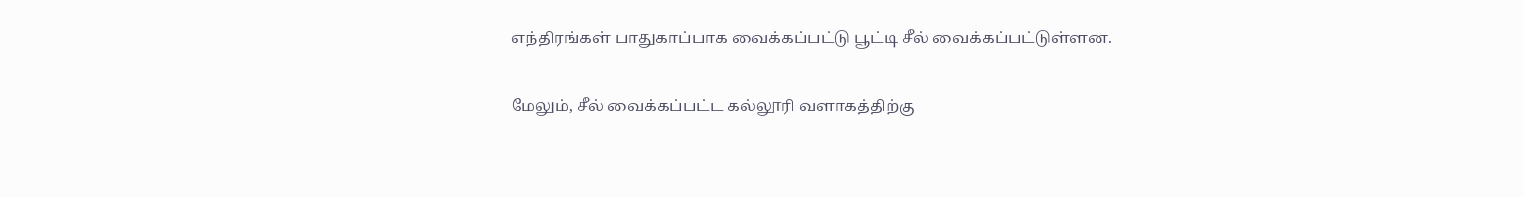எந்திரங்கள் பாதுகாப்பாக வைக்கப்பட்டு பூட்டி சீல் வைக்கப்பட்டுள்ளன.

மேலும், சீல் வைக்கப்பட்ட கல்லூரி வளாகத்திற்கு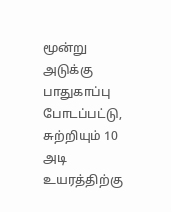மூன்று அடுக்கு பாதுகாப்பு போடப்பட்டு, சுற்றியும் 10 அடி உயரத்திற்கு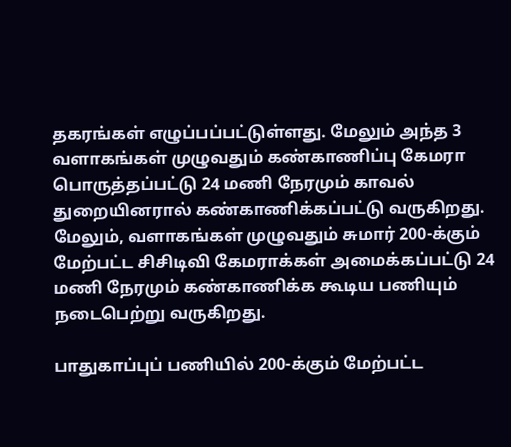தகரங்கள் எழுப்பப்பட்டுள்ளது. மேலும் அந்த 3 வளாகங்கள் முழுவதும் கண்காணிப்பு கேமரா பொருத்தப்பட்டு 24 மணி நேரமும் காவல் துறையினரால் கண்காணிக்கப்பட்டு வருகிறது. மேலும், வளாகங்கள் முழுவதும் சுமார் 200-க்கும் மேற்பட்ட சிசிடிவி கேமராக்கள் அமைக்கப்பட்டு 24 மணி நேரமும் கண்காணிக்க கூடிய பணியும் நடைபெற்று வருகிறது.

பாதுகாப்புப் பணியில் 200-க்கும் மேற்பட்ட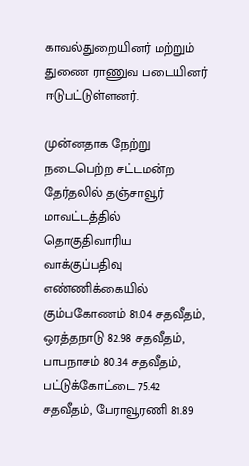காவல்துறையினர் மற்றும் துணை ராணுவ படையினர் ஈடுபட்டுள்ளனர்.

முன்னதாக நேற்று நடைபெற்ற சட்டமன்ற தேர்தலில் தஞ்சாவூர் மாவட்டத்தில் தொகுதிவாரிய வாக்குப்பதிவு எண்ணிக்கையில் கும்பகோணம் 81.04 சதவீதம், ஒரத்தநாடு 82.98 சதவீதம், பாபநாசம் 80.34 சதவீதம், பட்டுக்கோட்டை 75.42 சதவீதம், பேராவூரணி 81.89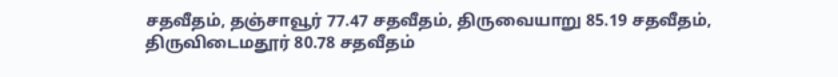சதவீதம், தஞ்சாவூர் 77.47 சதவீதம், திருவையாறு 85.19 சதவீதம், திருவிடைமதூர் 80.78 சதவீதம்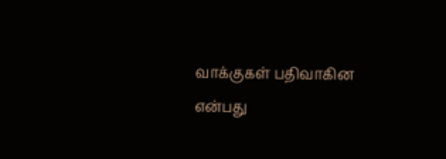வாக்குகள் பதிவாகின என்பது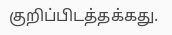குறிப்பிடத்தக்கது.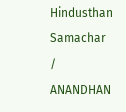Hindusthan Samachar / ANANDHAN